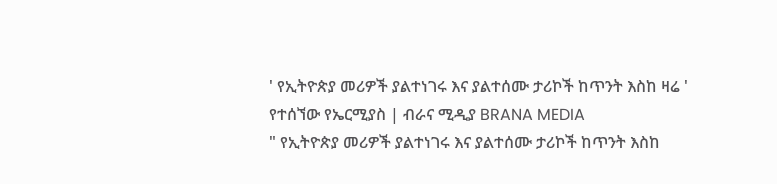' የኢትዮጵያ መሪዎች ያልተነገሩ እና ያልተሰሙ ታሪኮች ከጥንት እስከ ዛሬ ' የተሰኘው የኤርሚያስ | ብራና ሚዲያ BRANA MEDIA
" የኢትዮጵያ መሪዎች ያልተነገሩ እና ያልተሰሙ ታሪኮች ከጥንት እስከ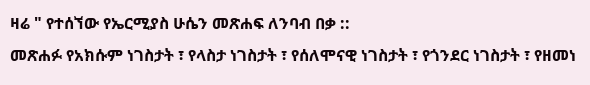ዛሬ " የተሰኘው የኤርሚያስ ሁሴን መጽሐፍ ለንባብ በቃ ::
መጽሐፉ የአክሱም ነገስታት ፣ የላስታ ነገስታት ፣ የሰለሞናዊ ነገስታት ፣ የጎንደር ነገስታት ፣ የዘመነ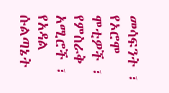መሳፍንት ፣ የኦሮሞ ሞቲዎች ፣ የምስራቅ አሚሮች ፣ የአዳል ሱልጣኔት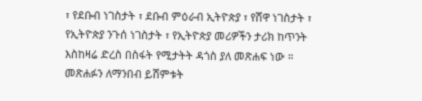፣ የደቡብ ነገስታት ፣ ደቡብ ምዕራብ ኢትዮጵያ ፣ የሸዋ ነገስታት ፣ የኢትዮጵያ ንጉሰ ነገስታት ፣ የኢትዮጵያ መሪዎችን ታሪክ ከጥንት እስከዛሬ ድረስ በስፋት የሚታትት ዳጎስ ያለ መጽሐፍ ነው ።
መጽሐፉን ለማንበብ ይሸምቱት